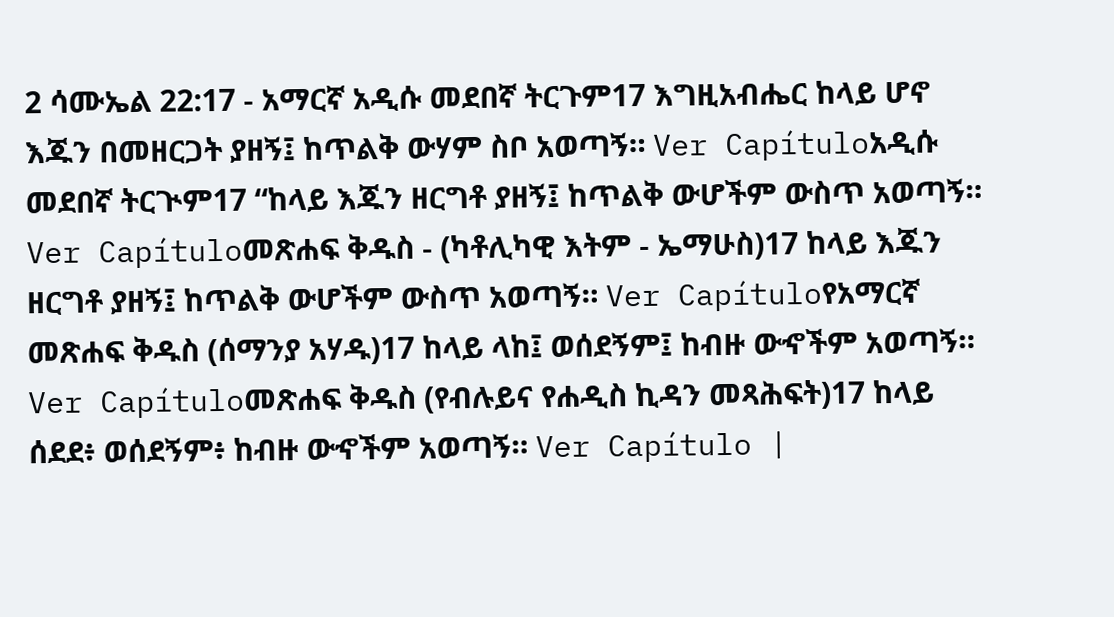2 ሳሙኤል 22:17 - አማርኛ አዲሱ መደበኛ ትርጉም17 እግዚአብሔር ከላይ ሆኖ እጁን በመዘርጋት ያዘኝ፤ ከጥልቅ ውሃም ስቦ አወጣኝ። Ver Capítuloአዲሱ መደበኛ ትርጒም17 “ከላይ እጁን ዘርግቶ ያዘኝ፤ ከጥልቅ ውሆችም ውስጥ አወጣኝ። Ver Capítuloመጽሐፍ ቅዱስ - (ካቶሊካዊ እትም - ኤማሁስ)17 ከላይ እጁን ዘርግቶ ያዘኝ፤ ከጥልቅ ውሆችም ውስጥ አወጣኝ። Ver Capítuloየአማርኛ መጽሐፍ ቅዱስ (ሰማንያ አሃዱ)17 ከላይ ላከ፤ ወሰደኝም፤ ከብዙ ውኆችም አወጣኝ። Ver Capítuloመጽሐፍ ቅዱስ (የብሉይና የሐዲስ ኪዳን መጻሕፍት)17 ከላይ ሰደደ፥ ወሰደኝም፥ ከብዙ ውኆችም አወጣኝ። Ver Capítulo |